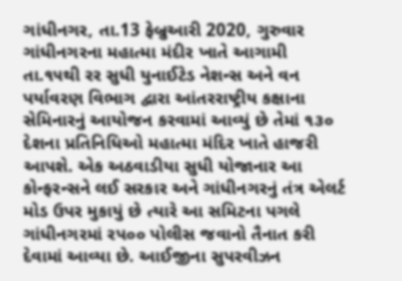ગાંધીનગર, તા.13 ફેબ્રુઆરી 2020, ગુરુવાર
ગાંધીનગરના મહાત્મા મંદીર ખાતે આગામી તા.૧૫થી રર સુધી યુનાઈટેડ નેશન્સ અને વન પર્યાવરણ વિભાગ દ્વારા આંતરરાષ્ટ્રીય કક્ષાના સેમિનારનું આયોજન કરવામાં આવ્યું છે તેમાં ૧૩૦ દેશના પ્રતિનિધિઓ મહાત્મા મંદિર ખાતે હાજરી આપશે. એક અઠવાડીયા સુધી યોજાનાર આ કોન્ફરન્સને લઈ સરકાર અને ગાંધીનગરનું તંત્ર એલર્ટ મોડ ઉપર મુકાયું છે ત્યારે આ સમિટના પગલે ગાંધીનગરમાં રપ૦૦ પોલીસ જવાનો તૈનાત કરી દેવામાં આવ્યા છે. આઈજીના સુપરવીઝન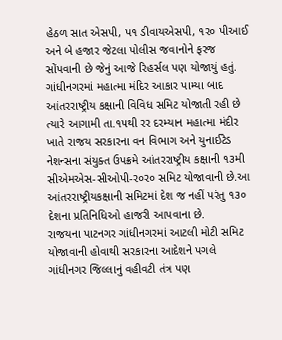હેઠળ સાત એસપી, પ૧ ડીવાયએસપી, ૧ર૦ પીઆઈ અને બે હજાર જેટલા પોલીસ જવાનોને ફરજ સોંપવાની છે જેનું આજે રિહર્સલ પણ યોજાયું હતું.
ગાંધીનગરમાં મહાત્મા મંદિર આકાર પામ્યા બાદ આંતરરાષ્ટ્રીય કક્ષાની વિવિધ સમિટ યોજાતી રહી છે ત્યારે આગામી તા.૧૫થી રર દરમ્યાન મહાત્મા મંદીર ખાતે રાજય સરકારના વન વિભાગ અને યુનાઈટેડ નેશન્સના સંયુક્ત ઉપક્રમે આંતરરાષ્ટ્રીય કક્ષાની ૧૩મી સીએમએસ-સીઓપી-ર૦ર૦ સમિટ યોજાવાની છે.આ આંતરરાષ્ટ્રીયકક્ષાની સમિટમાં દેશ જ નહીં પરંતુ ૧૩૦ દેશના પ્રતિનિધિઓ હાજરી આપવાના છે.
રાજયના પાટનગર ગાંધીનગરમાં આટલી મોટી સમિટ યોજાવાની હોવાથી સરકારના આદેશને પગલે ગાંધીનગર જિલ્લાનું વહીવટી તંત્ર પણ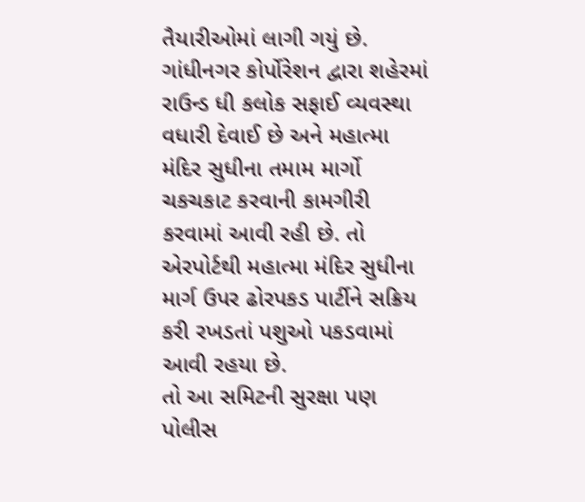તૈયારીઓમાં લાગી ગયું છે. ગાંધીનગર કોર્પોરેશન દ્વારા શહેરમાં રાઉન્ડ ધી કલોક સફાઈ વ્યવસ્થા વધારી દેવાઈ છે અને મહાત્મા મંદિર સુધીના તમામ માર્ગો ચકચકાટ કરવાની કામગીરી કરવામાં આવી રહી છે. તો એરપોર્ટથી મહાત્મા મંદિર સુધીના માર્ગ ઉપર ઢોરપકડ પાર્ટીને સક્રિય કરી રખડતાં પશુઓ પકડવામાં આવી રહયા છે.
તો આ સમિટની સુરક્ષા પણ પોલીસ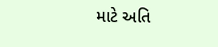માટે અતિ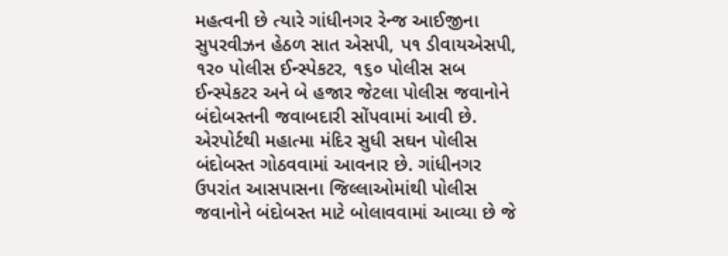મહત્વની છે ત્યારે ગાંધીનગર રેન્જ આઈજીના સુપરવીઝન હેઠળ સાત એસપી, પ૧ ડીવાયએસપી, ૧ર૦ પોલીસ ઈન્સ્પેકટર, ૧૬૦ પોલીસ સબ ઈન્સ્પેકટર અને બે હજાર જેટલા પોલીસ જવાનોને બંદોબસ્તની જવાબદારી સોંપવામાં આવી છે. એરપોર્ટથી મહાત્મા મંદિર સુધી સઘન પોલીસ બંદોબસ્ત ગોઠવવામાં આવનાર છે. ગાંધીનગર ઉપરાંત આસપાસના જિલ્લાઓમાંથી પોલીસ જવાનોને બંદોબસ્ત માટે બોલાવવામાં આવ્યા છે જે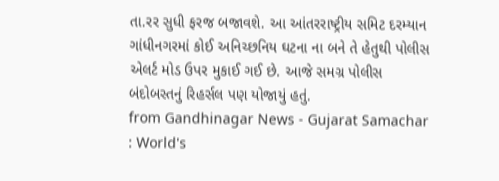તા.રર સુધી ફરજ બજાવશે. આ આંતરરાષ્ટ્રીય સમિટ દરમ્યાન ગાંધીનગરમાં કોઈ અનિચ્છનિય ઘટના ના બને તે હેતુથી પોલીસ એલર્ટ મોડ ઉપર મુકાઈ ગઈ છે. આજે સમગ્ર પોલીસ બંદોબસ્તનું રિહર્સલ પણ યોજાયું હતું.
from Gandhinagar News - Gujarat Samachar : World's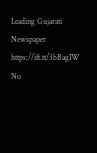Leading Gujarati Newspaper https://ift.tt/3bBagIW
No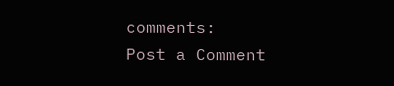comments:
Post a Comment